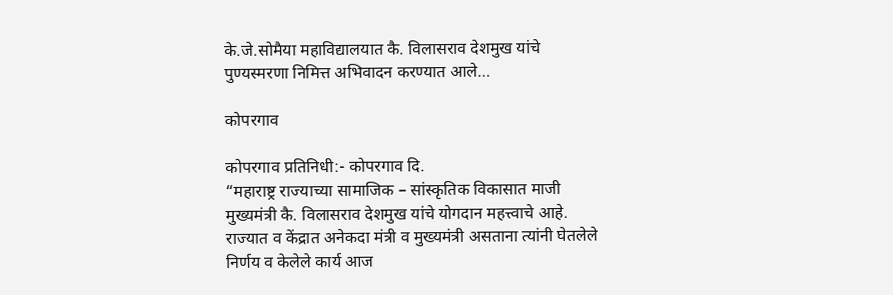के.जे.सोमैया महाविद्यालयात कै. विलासराव देशमुख यांचे पुण्यस्मरणा निमित्त अभिवादन करण्यात आले…

कोपरगाव

कोपरगाव प्रतिनिधी:- कोपरगाव दि.
“महाराष्ट्र राज्याच्या सामाजिक – सांस्कृतिक विकासात माजी मुख्यमंत्री कै. विलासराव देशमुख यांचे योगदान महत्त्वाचे आहे. राज्यात व केंद्रात अनेकदा मंत्री व मुख्यमंत्री असताना त्यांनी घेतलेले निर्णय व केलेले कार्य आज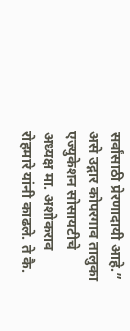सर्वांसाठी प्रेरणादायी आहे.” असे उद्गार कोपरगाव तालुका एज्युकेशन सोसायटीचे अध्यक्ष मा. अशोकराव रोहमारे यांनी काढले. ते कै.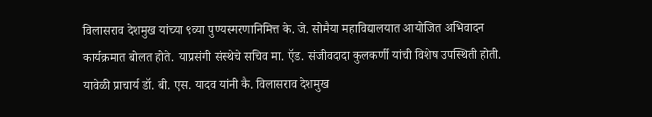विलासराव देशमुख यांच्या ९व्या पुण्यस्मरणानिमित्त के. जे. सोमैया महाविद्यालयात आयोजित अभिवादन कार्यक्रमात बोलत होते. याप्रसंगी संस्थेचे सचिव मा. ऍड. संजीवदादा कुलकर्णी यांची विशेष उपस्थिती होती.
यावेळी प्राचार्य डॉ. बी. एस. यादव यांनी कै. विलासराव देशमुख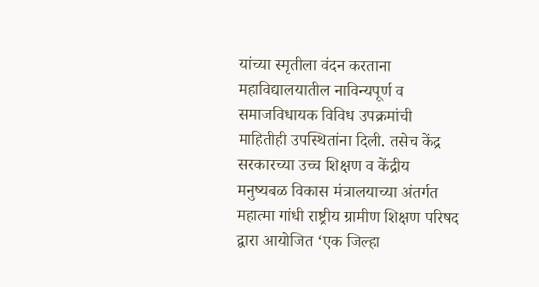यांच्या स्मृतीला वंदन करताना महाविद्यालयातील नाविन्यपूर्ण व समाजविधायक विविध उपक्रमांची माहितीही उपस्थितांना दिली. तसेच केंद्र सरकारच्या उच्च शिक्षण व केंद्रीय मनुष्यबळ विकास मंत्रालयाच्या अंतर्गत महात्मा गांधी राष्ट्रीय ग्रामीण शिक्षण परिषद द्वारा आयोजित ‘एक जिल्हा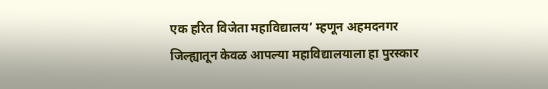एक हरित विजेता महाविद्यालय’ म्हणून अहमदनगर जिल्ह्यातून केवळ आपल्या महाविद्यालयाला हा पुरस्कार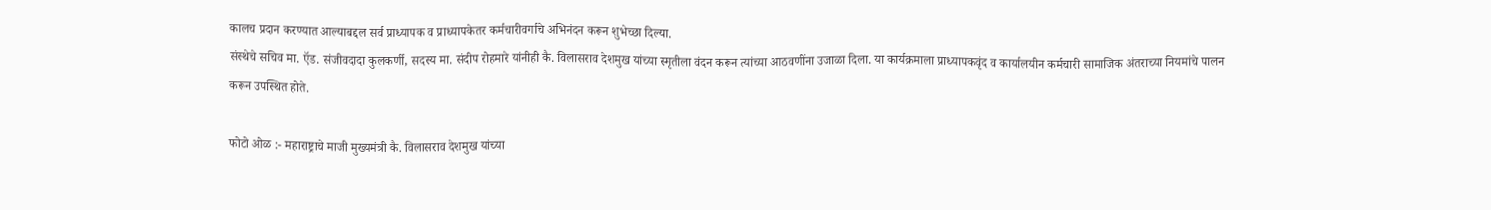कालच प्रदान करण्यात आल्याबद्दल सर्व प्राध्यापक व प्राध्यापकेतर कर्मचारीवर्गाचे अभिनंदन करून शुभेच्छा दिल्या.
संस्थेचे सचिव मा. ऍड. संजीवदादा कुलकर्णी, सदस्य मा. संदीप रोहमारे यांनीही कै. विलासराव देशमुख यांच्या स्मृतीला वंदन करून त्यांच्या आठवणींना उजाळा दिला. या कार्यक्रमाला प्राध्यापकवृंद व कार्यालयीन कर्मचारी सामाजिक अंतराच्या नियमांचे पालन करून उपस्थित होते.

फोटो ओळ :- महाराष्ट्राचे माजी मुख्यमंत्री कै. विलासराव देशमुख यांच्या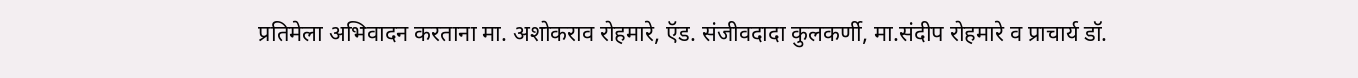प्रतिमेला अभिवादन करताना मा. अशोकराव रोहमारे, ऍड. संजीवदादा कुलकर्णी, मा.संदीप रोहमारे व प्राचार्य डॉ.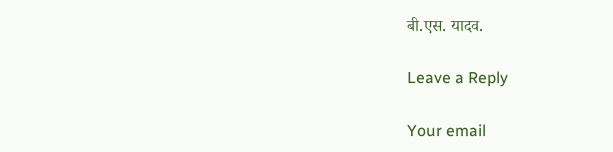बी.एस. यादव.

Leave a Reply

Your email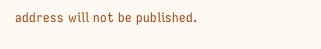address will not be published.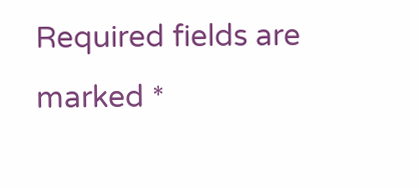Required fields are marked *